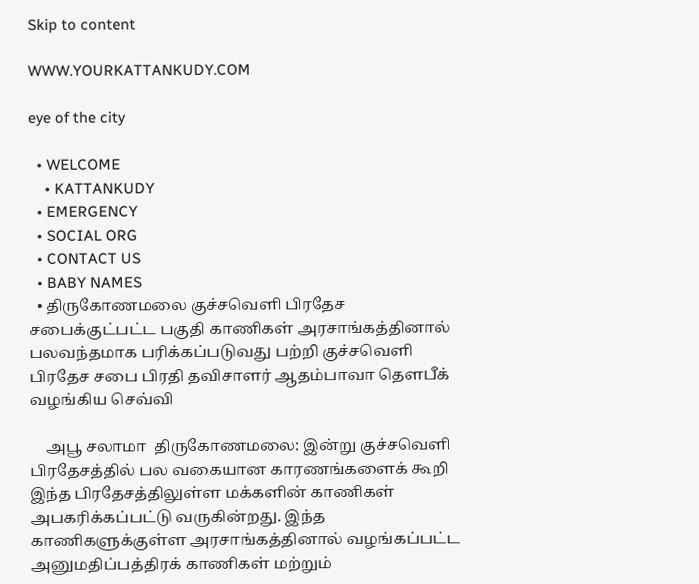Skip to content

WWW.YOURKATTANKUDY.COM

eye of the city

  • WELCOME
    • KATTANKUDY
  • EMERGENCY
  • SOCIAL ORG
  • CONTACT US
  • BABY NAMES
  • திருகோணமலை குச்சவெளி பிரதேச சபைக்குட்பட்ட பகுதி காணிகள் அரசாங்கத்தினால் பலவந்தமாக பரிக்கப்படுவது பற்றி குச்சவெளி பிரதேச சபை பிரதி தவிசாளர் ஆதம்பாவா தௌபீக் வழங்கிய செவ்வி

    அபூ சலாமா  திருகோணமலை: இன்று குச்சவெளி பிரதேசத்தில் பல வகையான காரணங்களைக் கூறி இந்த பிரதேசத்திலுள்ள மக்களின் காணிகள் அபகரிக்கப்பட்டு வருகின்றது. இந்த காணிகளுக்குள்ள அரசாங்கத்தினால் வழங்கப்பட்ட அனுமதிப்பத்திரக் காணிகள் மற்றும்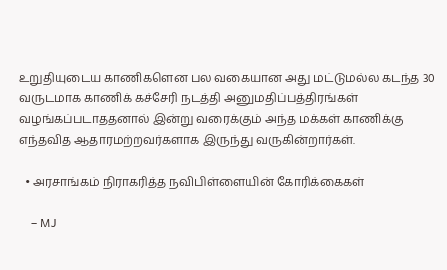உறுதியுடைய காணிகளென பல வகையான அது மட்டுமல்ல கடந்த 30 வருடமாக காணிக் கச்சேரி நடத்தி அனுமதிப்பத்திரங்கள் வழங்கப்படாததனால் இன்று வரைக்கும் அந்த மக்கள் காணிக்கு எந்தவித ஆதாரமற்றவர்களாக இருந்து வருகின்றார்கள்.

  • அரசாங்கம் நிராகரித்த நவிபிள்ளையின் கோரிக்கைகள்

    – MJ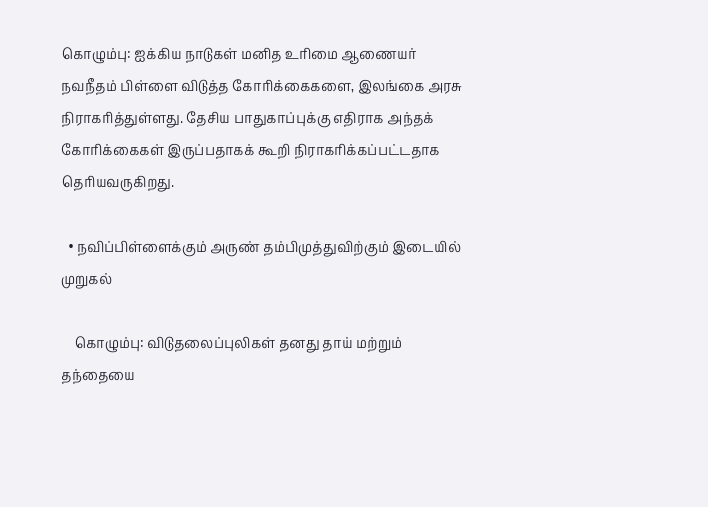கொழும்பு: ஐக்கிய நாடுகள் மனித உரிமை ஆணையர் நவநீதம் பிள்ளை விடுத்த கோரிக்கைகளை, இலங்கை அரசு நிராகரித்துள்ளது. தேசிய பாதுகாப்புக்கு எதிராக அந்தக் கோரிக்கைகள் இருப்பதாகக் கூறி நிராகரிக்கப்பட்டதாக தெரியவருகிறது.

  • நவிப்பிள்ளைக்கும் அருண் தம்பிமுத்துவிற்கும் இடையில் முறுகல்

    கொழும்பு: விடுதலைப்புலிகள் தனது தாய் மற்றும் தந்தையை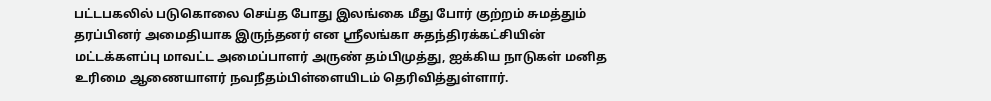பட்டபகலில் படுகொலை செய்த போது இலங்கை மீது போர் குற்றம் சுமத்தும் தரப்பினர் அமைதியாக இருந்தனர் என ஸ்ரீலங்கா சுதந்திரக்கட்சியின் மட்டக்களப்பு மாவட்ட அமைப்பாளர் அருண் தம்பிமுத்து, ஐக்கிய நாடுகள் மனித உரிமை ஆணையாளர் நவநீதம்பிள்ளையிடம் தெரிவித்துள்ளார்.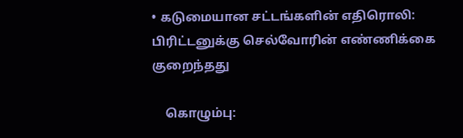• கடுமையான சட்டங்களின் எதிரொலி: பிரிட்டனுக்கு செல்வோரின் எண்ணிக்கை குறைந்தது

    கொழும்பு: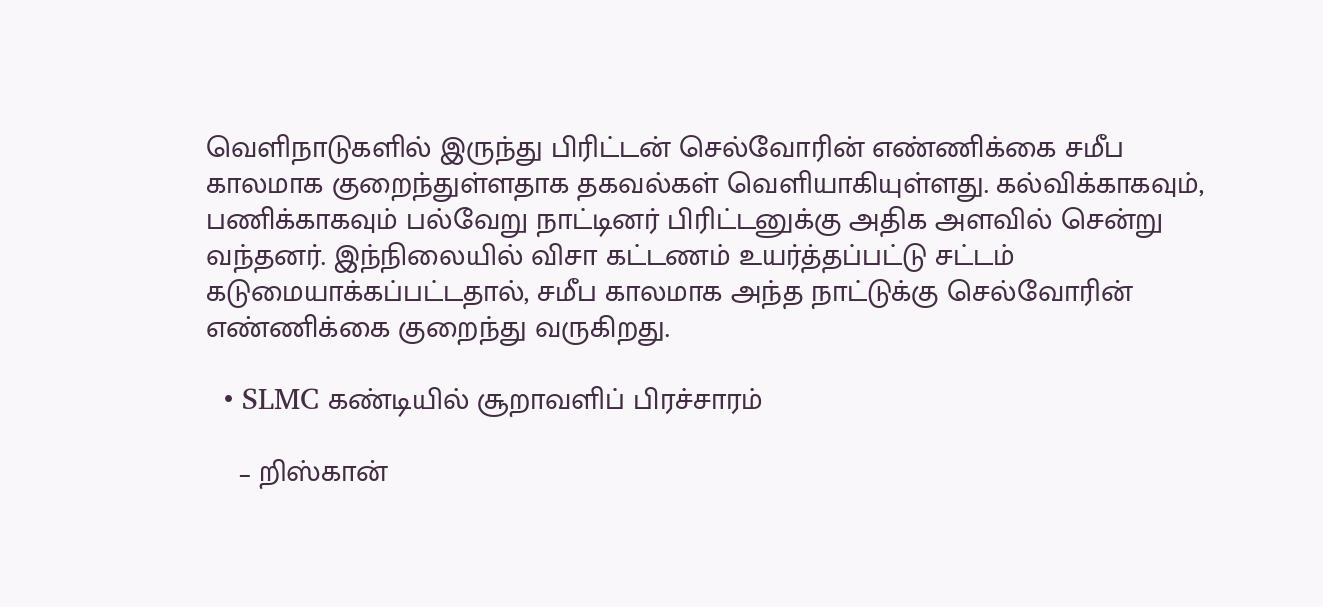வெளிநாடுகளில் இருந்து பிரிட்டன் செல்வோரின் எண்ணிக்கை சமீப காலமாக குறைந்துள்ளதாக தகவல்கள் வெளியாகியுள்ளது. கல்விக்காகவும், பணிக்காகவும் பல்வேறு நாட்டினர் பிரிட்டனுக்கு அதிக அளவில் சென்று வந்தனர். இந்நிலையில் விசா கட்டணம் உயர்த்தப்பட்டு சட்டம் கடுமையாக்கப்பட்டதால், சமீப காலமாக அந்த நாட்டுக்கு செல்வோரின் எண்ணிக்கை குறைந்து வருகிறது.

  • SLMC கண்டியில் சூறாவளிப் பிரச்சாரம்

    – றிஸ்கான்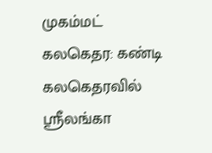முகம்மட் கலகெதர: கண்டி கலகெதரவில் ஸ்ரீலங்கா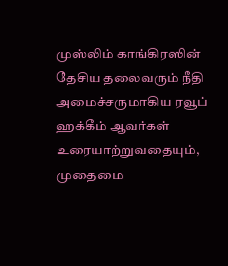முஸ்லிம் காங்கிரஸின் தேசிய தலைவரும் நீதி அமைச்சருமாகிய ரவூப் ஹக்கீம் ஆவர்கள் உரையாற்றுவதையும், முதைமை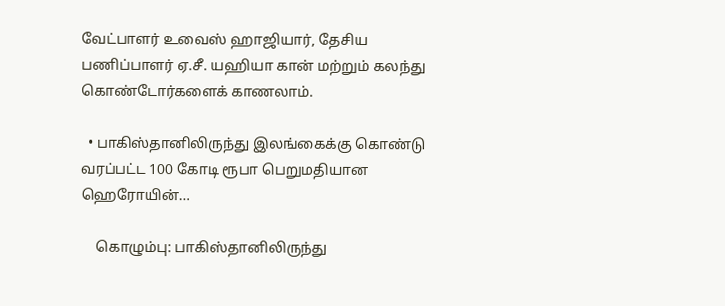வேட்பாளர் உவைஸ் ஹாஜியார், தேசிய பணிப்பாளர் ஏ.சீ. யஹியா கான் மற்றும் கலந்து கொண்டோர்களைக் காணலாம்.

  • பாகிஸ்தானிலிருந்து இலங்கைக்கு கொண்டு வரப்பட்ட 100 கோடி ரூபா பெறுமதியான ஹெரோயின்…

    கொழும்பு: பாகிஸ்தானிலிருந்து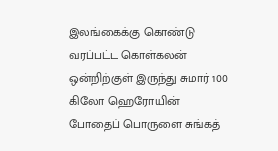இலங்கைக்கு கொண்டு வரப்பட்ட கொள்கலன் ஒன்றிற்குள் இருந்து சுமார் 100 கிலோ ஹெரோயின் போதைப் பொருளை சுங்கத்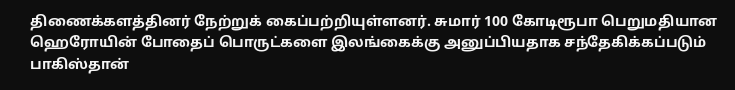திணைக்களத்தினர் நேற்றுக் கைப்பற்றியுள்ளனர். சுமார் 100 கோடிரூபா பெறுமதியான ஹெரோயின் போதைப் பொருட்களை இலங்கைக்கு அனுப்பியதாக சந்தேகிக்கப்படும் பாகிஸ்தான்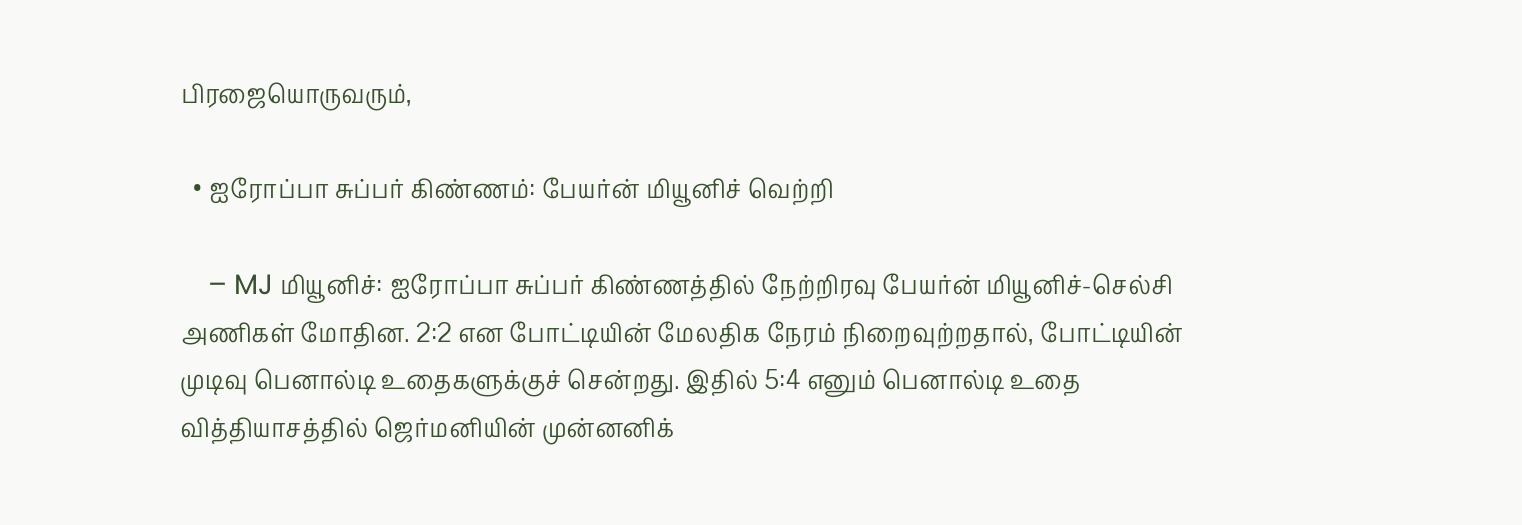பிரஜையொருவரும்,

  • ஐரோப்பா சுப்பர் கிண்ணம்: பேயர்ன் மியூனிச் வெற்றி

    – MJ மியூனிச்: ஐரோப்பா சுப்பர் கிண்ணத்தில் நேற்றிரவு பேயர்ன் மியூனிச்-செல்சி அணிகள் மோதின. 2:2 என போட்டியின் மேலதிக நேரம் நிறைவுற்றதால், போட்டியின் முடிவு பெனால்டி உதைகளுக்குச் சென்றது. இதில் 5:4 எனும் பெனால்டி உதை வித்தியாசத்தில் ஜெர்மனியின் முன்னனிக்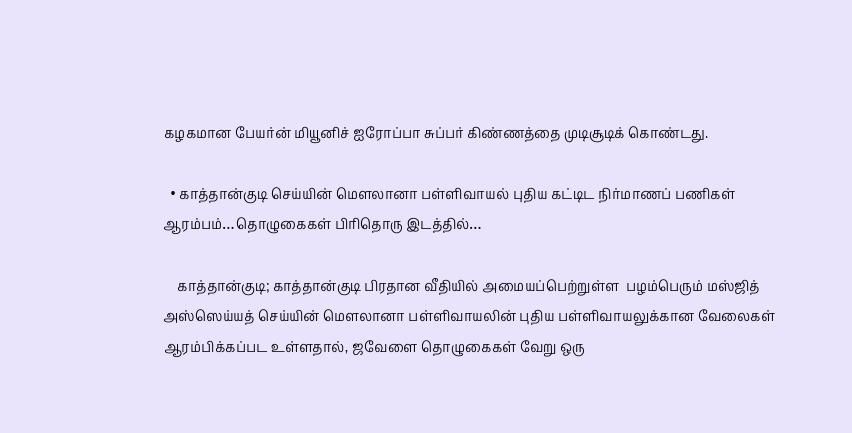கழகமான பேயர்ன் மியூனிச் ஐரோப்பா சுப்பர் கிண்ணத்தை முடிசூடிக் கொண்டது.

  • காத்தான்குடி செய்யின் மௌலானா பள்ளிவாயல் புதிய கட்டிட நிர்மாணப் பணிகள் ஆரம்பம்…தொழுகைகள் பிரிதொரு இடத்தில்…

    காத்தான்குடி; காத்தான்குடி பிரதான வீதியில் அமையப்பெற்றுள்ள  பழம்பெரும் மஸ்ஜித் அஸ்ஸெய்யத் செய்யின் மௌலானா பள்ளிவாயலின் புதிய பள்ளிவாயலுக்கான வேலைகள் ஆரம்பிக்கப்பட உள்ளதால், ஜவேளை தொழுகைகள் வேறு ஒரு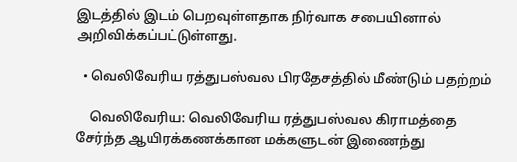இடத்தில் இடம் பெறவுள்ளதாக நிர்வாக சபையினால் அறிவிக்கப்பட்டுள்ளது.

  • வெலிவேரிய ரத்துபஸ்வல பிரதேசத்தில் மீண்டும் பதற்றம்

    வெலிவேரிய: வெலிவேரிய ரத்துபஸ்வல கிராமத்தை சேர்ந்த ஆயிரக்கணக்கான மக்களுடன் இணைந்து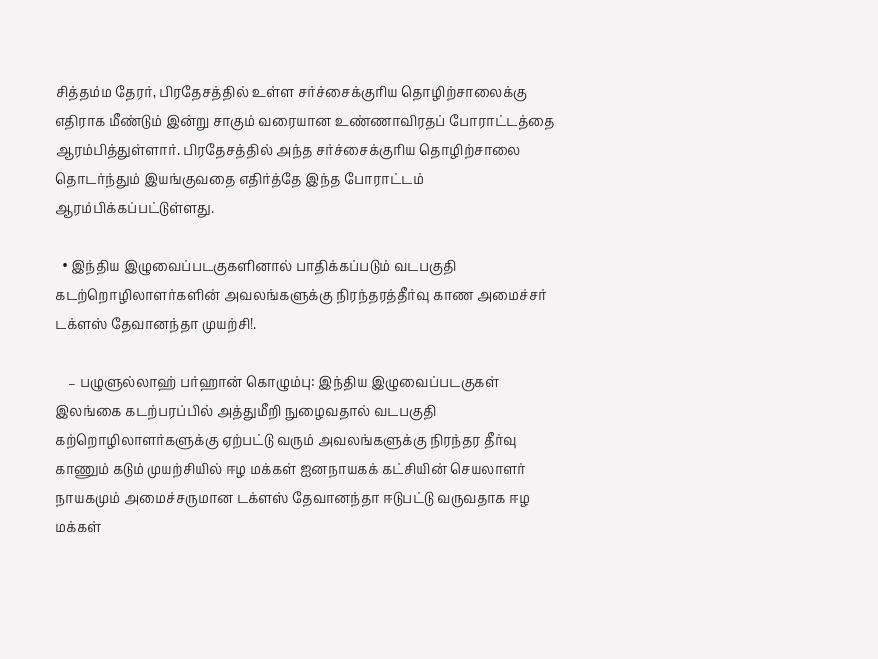சித்தம்ம தேரர், பிரதேசத்தில் உள்ள சர்ச்சைக்குரிய தொழிற்சாலைக்கு எதிராக மீண்டும் இன்று சாகும் வரையான உண்ணாவிரதப் போராட்டத்தை ஆரம்பித்துள்ளார். பிரதேசத்தில் அந்த சர்ச்சைக்குரிய தொழிற்சாலை தொடர்ந்தும் இயங்குவதை எதிர்த்தே இந்த போராட்டம் ஆரம்பிக்கப்பட்டுள்ளது.

  • இந்திய இழுவைப்படகுகளினால் பாதிக்கப்படும் வடபகுதி கடற்றொழிலாளர்களின் அவலங்களுக்கு நிரந்தரத்தீர்வு காண அமைச்சர் டக்ளஸ் தேவானந்தா முயற்சி!.

    – பழுளுல்லாஹ் பர்ஹான் கொழும்பு: இந்திய இழுவைப்படகுகள் இலங்கை கடற்பரப்பில் அத்துமீறி நுழைவதால் வடபகுதி கற்றொழிலாளர்களுக்கு ஏற்பட்டு வரும் அவலங்களுக்கு நிரந்தர தீர்வு காணும் கடும் முயற்சியில் ஈழ மக்கள் ஐனநாயகக் கட்சியின் செயலாளர் நாயகமும் அமைச்சருமான டக்ளஸ் தேவானந்தா ஈடுபட்டு வருவதாக ஈழ மக்கள்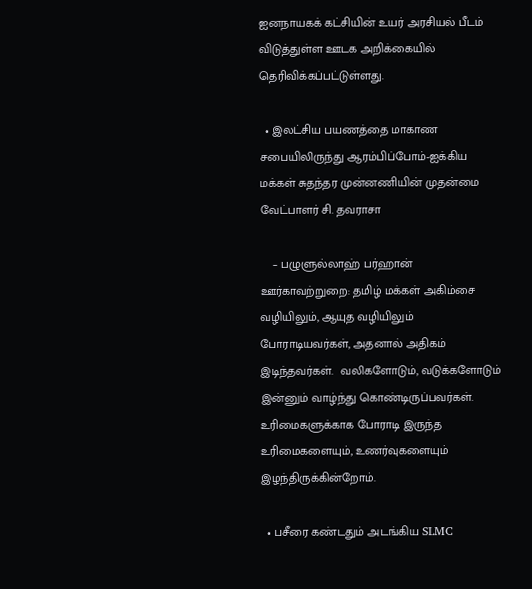ஐனநாயகக் கட்சியின் உயர் அரசியல் பீடம் விடுத்துள்ள ஊடக அறிக்கையில் தெரிவிக்கப்பட்டுள்ளது.

  • இலட்சிய பயணத்தை மாகாண சபையிலிருந்து ஆரம்பிப்போம்-ஐக்கிய மக்கள் சுதந்தர முன்னணியின் முதன்மை வேட்பாளர் சி. தவராசா

    – பழுளுல்லாஹ் பர்ஹான் ஊர்காவற்றுறை: தமிழ் மக்கள் அகிம்சை வழியிலும், ஆயுத வழியிலும் போராடியவர்கள், அதனால் அதிகம் இடிந்தவர்கள்.  வலிகளோடும், வடுக்களோடும் இன்னும் வாழ்ந்து கொண்டிருப்பவர்கள். உரிமைகளுக்காக போராடி இருந்த உரிமைகளையும், உணர்வுகளையும் இழந்திருக்கின்றோம்.

  • பசீரை கண்டதும் அடங்கிய SLMC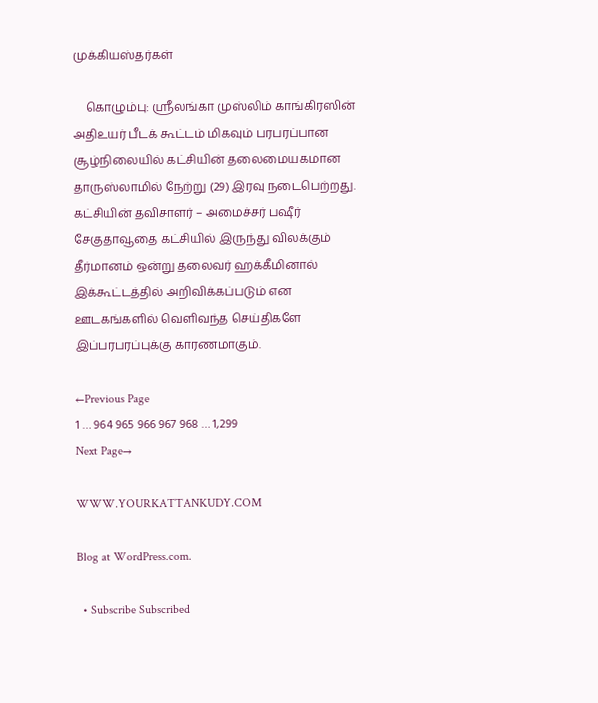முக்கியஸ்தர்கள்

    கொழும்பு: ஸ்ரீலங்கா முஸ்லிம் காங்கிரஸின் அதிஉயர் பீடக் கூட்டம் மிகவும் பரபரப்பான சூழ்நிலையில் கட்சியின் தலைமையகமான தாருஸ்லாமில் நேற்று (29) இரவு நடைபெற்றது. கட்சியின் தவிசாளர் – அமைச்சர் பஷீர் சேகுதாவூதை கட்சியில் இருந்து விலக்கும் தீர்மானம் ஒன்று தலைவர் ஹக்கீமினால் இக்கூட்டத்தில் அறிவிக்கப்படும் என ஊடகங்களில் வெளிவந்த செய்திகளே இப்பரபரப்புக்கு காரணமாகும்.

←Previous Page
1 … 964 965 966 967 968 … 1,299
Next Page→

WWW.YOURKATTANKUDY.COM

Blog at WordPress.com.

  • Subscribe Subscribed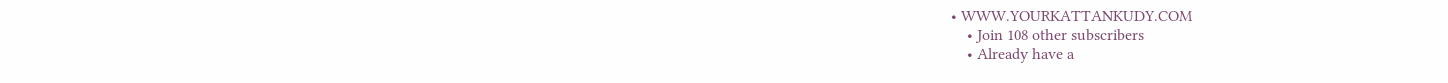• WWW.YOURKATTANKUDY.COM
    • Join 108 other subscribers
    • Already have a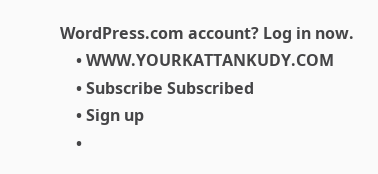WordPress.com account? Log in now.
    • WWW.YOURKATTANKUDY.COM
    • Subscribe Subscribed
    • Sign up
    •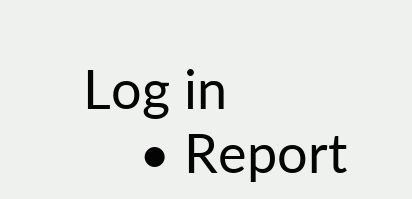Log in
    • Report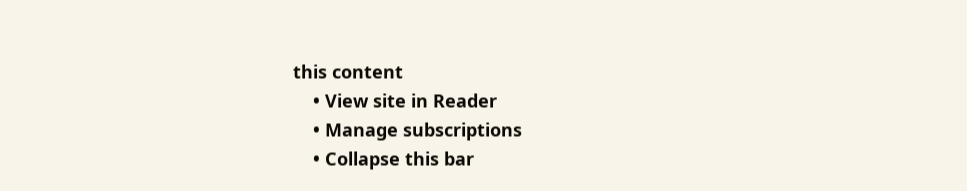this content
    • View site in Reader
    • Manage subscriptions
    • Collapse this bar